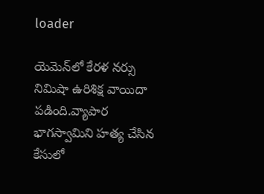loader

యెమెన్‌లో కేరళ నర్సు నిమిషా ఉరిశిక్ష వాయిదా పడింది.వ్యాపార భాగస్వామిని హత్య చేసిన కేసులో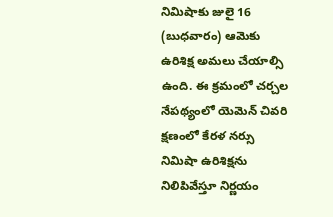నిమిషాకు జులై 16 (బుధవారం) ఆమెకు ఉరిశిక్ష అమలు చేయాల్సి ఉంది. ఈ క్రమంలో చర్చల నేపథ్యంలో యెమెన్‌ చివరి క్షణంలో కేరళ నర్సు నిమిషా ఉరిశిక్షను నిలిపివేస్తూ నిర్ణయం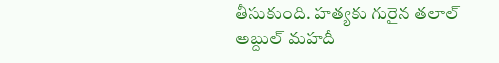తీసుకుంది. హత్యకు గురైన తలాల్ అబ్దుల్ మహదీ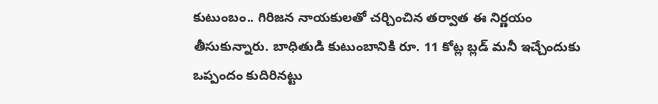కుటుంబం.. గిరిజన నాయకులతో చర్చించిన తర్వాత ఈ నిర్ణయం తీసుకున్నారు. బాధితుడి కుటుంబానికి రూ. 11 కోట్ల బ్లడ్‌ మనీ ఇచ్చేందుకు ఒప్పందం కుదిరినట్టు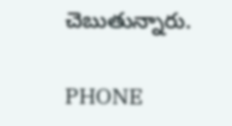చెబుతున్నారు.

PHONE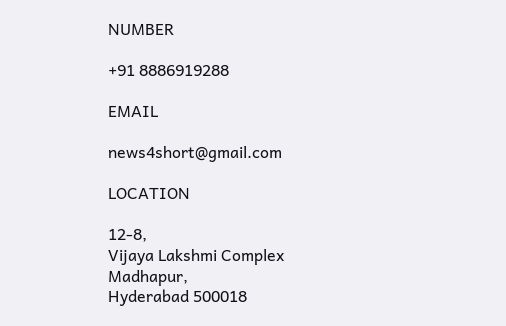NUMBER

+91 8886919288

EMAIL

news4short@gmail.com

LOCATION

12-8,
Vijaya Lakshmi Complex
Madhapur,
Hyderabad 500018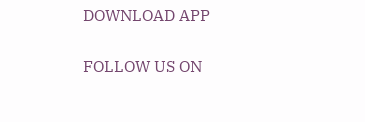DOWNLOAD APP

FOLLOW US ON